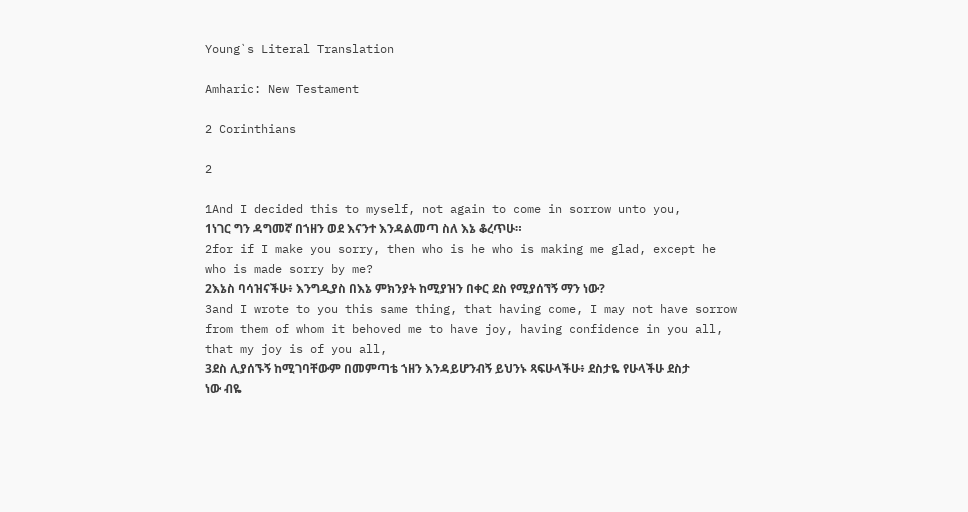Young`s Literal Translation

Amharic: New Testament

2 Corinthians

2

1And I decided this to myself, not again to come in sorrow unto you,
1ነገር ግን ዳግመኛ በኀዘን ወደ እናንተ እንዳልመጣ ስለ እኔ ቆረጥሁ።
2for if I make you sorry, then who is he who is making me glad, except he who is made sorry by me?
2እኔስ ባሳዝናችሁ፥ እንግዲያስ በእኔ ምክንያት ከሚያዝን በቀር ደስ የሚያሰኘኝ ማን ነው?
3and I wrote to you this same thing, that having come, I may not have sorrow from them of whom it behoved me to have joy, having confidence in you all, that my joy is of you all,
3ደስ ሊያሰኙኝ ከሚገባቸውም በመምጣቴ ኀዘን እንዳይሆንብኝ ይህንኑ ጻፍሁላችሁ፥ ደስታዬ የሁላችሁ ደስታ ነው ብዬ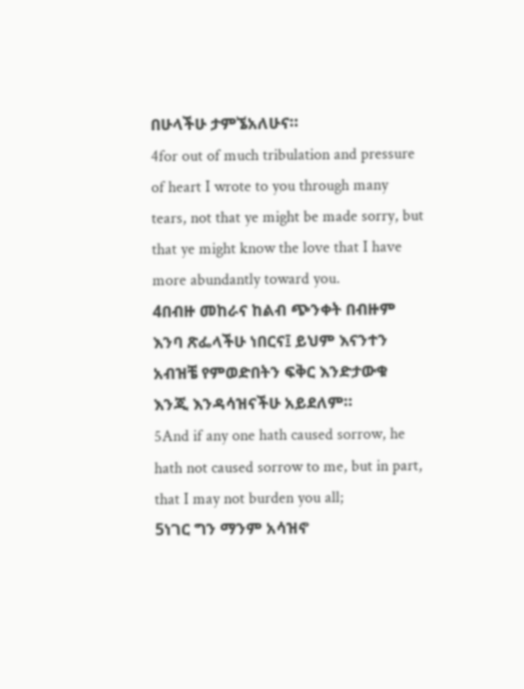በሁላችሁ ታምኜአለሁና።
4for out of much tribulation and pressure of heart I wrote to you through many tears, not that ye might be made sorry, but that ye might know the love that I have more abundantly toward you.
4በብዙ መከራና ከልብ ጭንቀት በብዙም እንባ ጽፌላችሁ ነበርና፤ ይህም እናንተን አብዝቼ የምወድበትን ፍቅር እንድታውቁ እንጂ እንዳሳዝናችሁ አይደለም።
5And if any one hath caused sorrow, he hath not caused sorrow to me, but in part, that I may not burden you all;
5ነገር ግን ማንም አሳዝኖ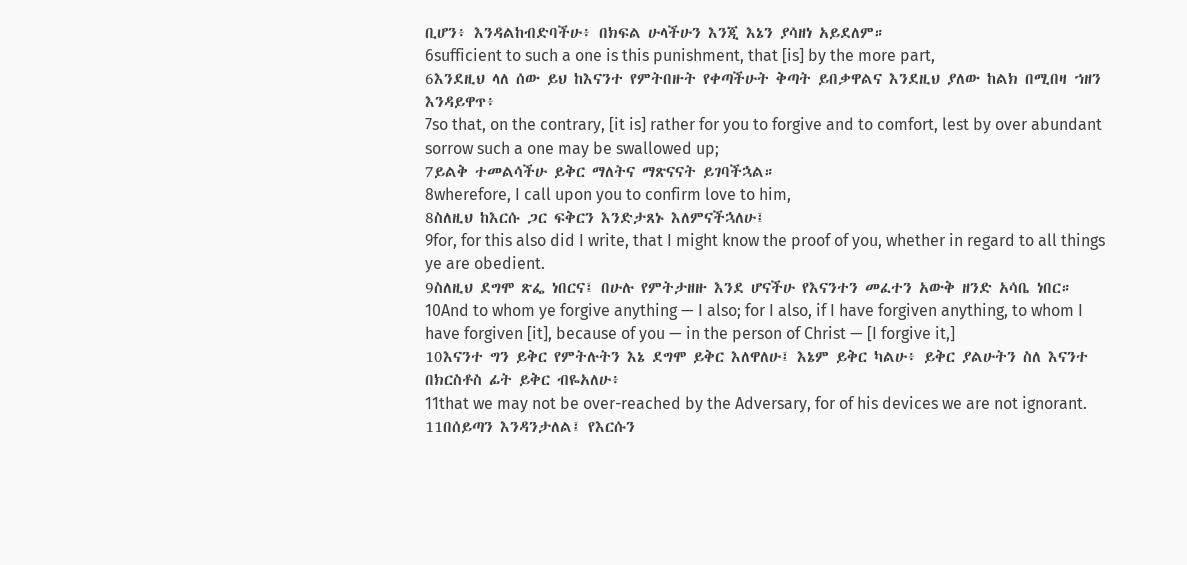ቢሆን፥ እንዳልከብድባችሁ፥ በክፍል ሁላችሁን እንጂ እኔን ያሳዘነ አይደለም።
6sufficient to such a one is this punishment, that [is] by the more part,
6እንደዚህ ላለ ሰው ይህ ከእናንተ የምትበዙት የቀጣችሁት ቅጣት ይበቃዋልና እንደዚህ ያለው ከልክ በሚበዛ ኀዘን እንዳይዋጥ፥
7so that, on the contrary, [it is] rather for you to forgive and to comfort, lest by over abundant sorrow such a one may be swallowed up;
7ይልቅ ተመልሳችሁ ይቅር ማለትና ማጽናናት ይገባችኋል።
8wherefore, I call upon you to confirm love to him,
8ስለዚህ ከእርሱ ጋር ፍቅርን እንድታጸኑ እለምናችኋለሁ፤
9for, for this also did I write, that I might know the proof of you, whether in regard to all things ye are obedient.
9ስለዚህ ደግሞ ጽፌ ነበርና፤ በሁሉ የምትታዘዙ እንደ ሆናችሁ የእናንተን መፈተን አውቅ ዘንድ አሳቤ ነበር።
10And to whom ye forgive anything — I also; for I also, if I have forgiven anything, to whom I have forgiven [it], because of you — in the person of Christ — [I forgive it,]
10እናንተ ግን ይቅር የምትሉትን እኔ ደግሞ ይቅር እለዋለሁ፤ እኔም ይቅር ካልሁ፥ ይቅር ያልሁትን ስለ እናንተ በክርስቶስ ፊት ይቅር ብዬአለሁ፥
11that we may not be over-reached by the Adversary, for of his devices we are not ignorant.
11በሰይጣን እንዳንታለል፤ የእርሱን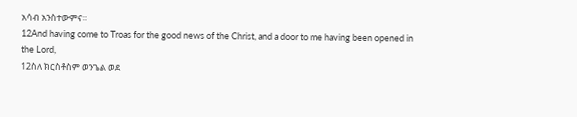አሳብ አንስተውምና።
12And having come to Troas for the good news of the Christ, and a door to me having been opened in the Lord,
12ስለ ክርስቶስም ወንጌል ወደ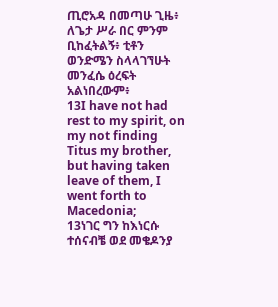ጢሮአዳ በመጣሁ ጊዜ፥ ለጌታ ሥራ በር ምንም ቢከፈትልኝ፥ ቲቶን ወንድሜን ስላላገኘሁት መንፈሴ ዕረፍት አልነበረውም፥
13I have not had rest to my spirit, on my not finding Titus my brother, but having taken leave of them, I went forth to Macedonia;
13ነገር ግን ከእነርሱ ተሰናብቼ ወደ መቄዶንያ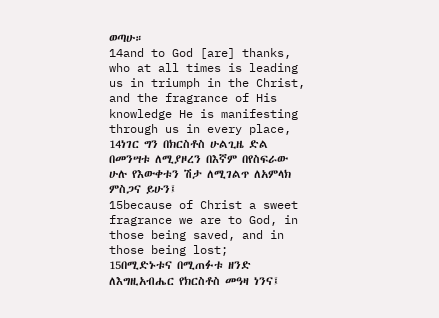ወጣሁ።
14and to God [are] thanks, who at all times is leading us in triumph in the Christ, and the fragrance of His knowledge He is manifesting through us in every place,
14ነገር ግን በክርስቶስ ሁልጊዜ ድል በመንሣቱ ለሚያዞረን በእኛም በየስፍራው ሁሉ የእውቀቱን ሽታ ለሚገልጥ ለአምላክ ምስጋና ይሁን፤
15because of Christ a sweet fragrance we are to God, in those being saved, and in those being lost;
15በሚድኑቱና በሚጠፉቱ ዘንድ ለእግዚአብሔር የክርስቶስ መዓዛ ነንና፤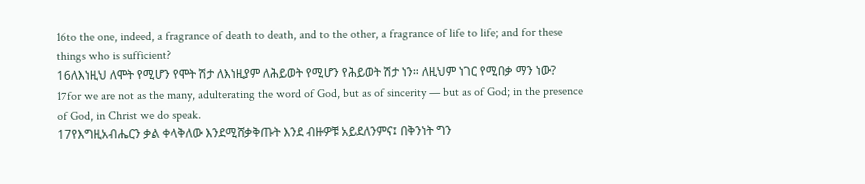16to the one, indeed, a fragrance of death to death, and to the other, a fragrance of life to life; and for these things who is sufficient?
16ለእነዚህ ለሞት የሚሆን የሞት ሽታ ለእነዚያም ለሕይወት የሚሆን የሕይወት ሽታ ነን። ለዚህም ነገር የሚበቃ ማን ነው?
17for we are not as the many, adulterating the word of God, but as of sincerity — but as of God; in the presence of God, in Christ we do speak.
17የእግዚአብሔርን ቃል ቀላቅለው እንደሚሸቃቅጡት እንደ ብዙዎቹ አይደለንምና፤ በቅንነት ግን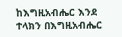ከእግዚአብሔር እንደ ተላክን በእግዚአብሔር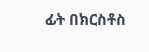ፊት በክርስቶስ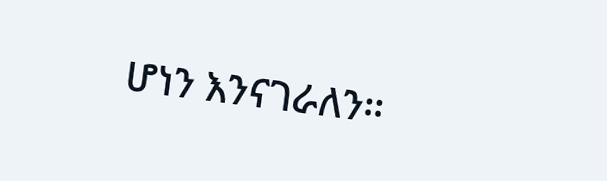ሆነን እንናገራለን።